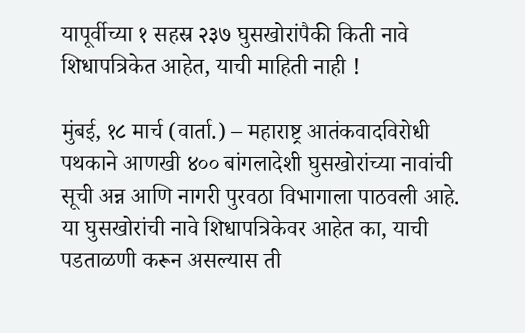यापूर्वीच्या १ सहस्र २३७ घुसखोरांपैकी किती नावे शिधापत्रिकेत आहेत, याची माहिती नाही !

मुंबई, १८ मार्च (वार्ता.) – महाराष्ट्र आतंकवादविरोधी पथकाने आणखी ४०० बांगलादेशी घुसखोरांच्या नावांची सूची अन्न आणि नागरी पुरवठा विभागाला पाठवली आहे. या घुसखोरांची नावे शिधापत्रिकेवर आहेत का, याची पडताळणी करून असल्यास ती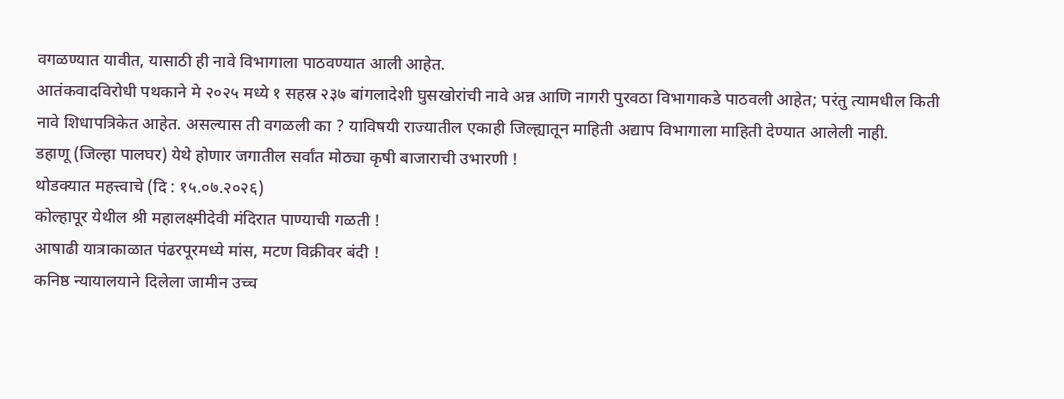वगळण्यात यावीत, यासाठी ही नावे विभागाला पाठवण्यात आली आहेत.
आतंकवादविरोधी पथकाने मे २०२५ मध्ये १ सहस्र २३७ बांगलादेशी घुसखोरांची नावे अन्न आणि नागरी पुरवठा विभागाकडे पाठवली आहेत; परंतु त्यामधील किती नावे शिधापत्रिकेत आहेत. असल्यास ती वगळली का ? याविषयी राज्यातील एकाही जिल्ह्यातून माहिती अद्याप विभागाला माहिती देण्यात आलेली नाही.
डहाणू (जिल्हा पालघर) येथे होणार जगातील सर्वांत मोठ्या कृषी बाजाराची उभारणी !
थोडक्यात महत्त्वाचे (दि : १५.०७.२०२६)
कोल्हापूर येथील श्री महालक्ष्मीदेवी मंदिरात पाण्याची गळती !
आषाढी यात्राकाळात पंढरपूरमध्ये मांस, मटण विक्रीवर बंदी !
कनिष्ठ न्यायालयाने दिलेला जामीन उच्च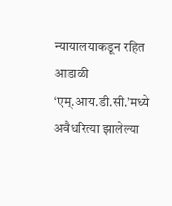न्यायालयाकडून रहित
आडाळी ‘एम्.आय.डी.सी.’मध्ये अवैधरित्या झालेल्या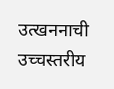उत्खननाची उच्चस्तरीय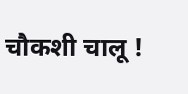चौकशी चालू !